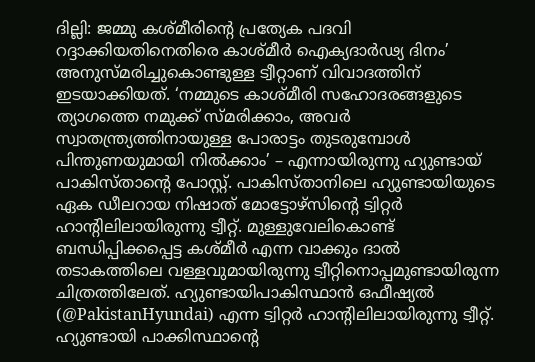ദില്ലി: ജമ്മു കശ്മീരിന്റെ പ്രത്യേക പദവി റദ്ദാക്കിയതിനെതിരെ കാശ്മീർ ഐക്യദാർഢ്യ ദിനം’ അനുസ്മരിച്ചുകൊണ്ടുള്ള ട്വീറ്റാണ് വിവാദത്തിന് ഇടയാക്കിയത്. ‘നമ്മുടെ കാശ്മീരി സഹോദരങ്ങളുടെ ത്യാഗത്തെ നമുക്ക് സ്മരിക്കാം, അവർ സ്വാതന്ത്ര്യത്തിനായുള്ള പോരാട്ടം തുടരുമ്പോൾ പിന്തുണയുമായി നിൽക്കാം’ – എന്നായിരുന്നു ഹ്യുണ്ടായ് പാകിസ്താന്റെ പോസ്റ്റ്. പാകിസ്താനിലെ ഹ്യുണ്ടായിയുടെ ഏക ഡീലറായ നിഷാത് മോട്ടോഴ്സിന്റെ ട്വിറ്റർ ഹാന്റിലിലായിരുന്നു ട്വീറ്റ്. മുള്ളുവേലികൊണ്ട് ബന്ധിപ്പിക്കപ്പെട്ട കശ്മീർ എന്ന വാക്കും ദാൽ തടാകത്തിലെ വള്ളവുമായിരുന്നു ട്വീറ്റിനൊപ്പമുണ്ടായിരുന്ന ചിത്രത്തിലേത്. ഹ്യുണ്ടായിപാകിസ്ഥാൻ ഒഫീഷ്യൽ (@PakistanHyundai) എന്ന ട്വിറ്റർ ഹാന്റിലിലായിരുന്നു ട്വീറ്റ്. ഹ്യുണ്ടായി പാക്കിസ്ഥാന്റെ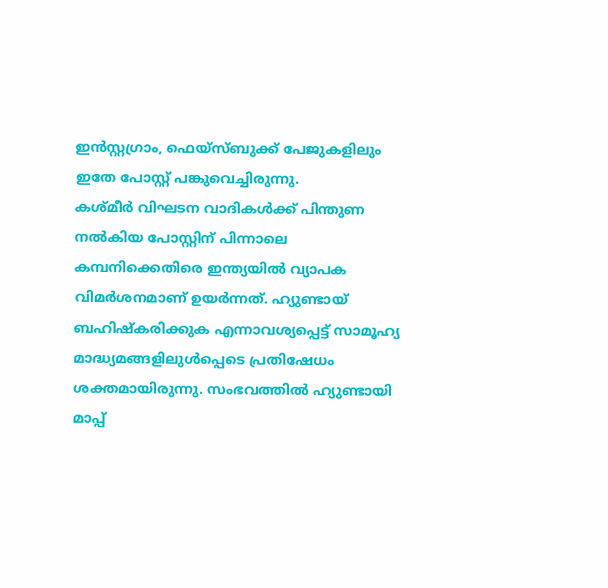ഇൻസ്റ്റഗ്രാം, ഫെയ്സ്ബുക്ക് പേജുകളിലും ഇതേ പോസ്റ്റ് പങ്കുവെച്ചിരുന്നു.
കശ്മീർ വിഘടന വാദികൾക്ക് പിന്തുണ നൽകിയ പോസ്റ്റിന് പിന്നാലെ കമ്പനിക്കെതിരെ ഇന്ത്യയിൽ വ്യാപക വിമർശനമാണ് ഉയർന്നത്. ഹ്യുണ്ടായ് ബഹിഷ്കരിക്കുക എന്നാവശ്യപ്പെട്ട് സാമൂഹ്യ മാദ്ധ്യമങ്ങളിലുൾപ്പെടെ പ്രതിഷേധം ശക്തമായിരുന്നു. സംഭവത്തിൽ ഹ്യുണ്ടായി മാപ്പ്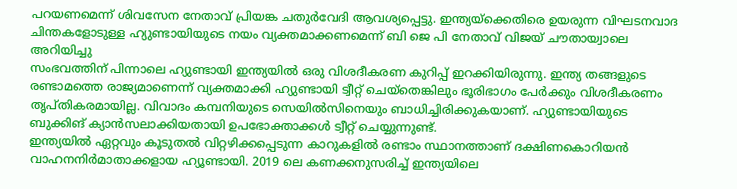പറയണമെന്ന് ശിവസേന നേതാവ് പ്രിയങ്ക ചതുർവേദി ആവശ്യപ്പെട്ടു. ഇന്ത്യയ്ക്കെതിരെ ഉയരുന്ന വിഘടനവാദ ചിന്തകളോടുള്ള ഹ്യുണ്ടായിയുടെ നയം വ്യക്തമാക്കണമെന്ന് ബി ജെ പി നേതാവ് വിജയ് ചൗതായ്വാലെ അറിയിച്ചു
സംഭവത്തിന് പിന്നാലെ ഹ്യുണ്ടായി ഇന്ത്യയിൽ ഒരു വിശദീകരണ കുറിപ്പ് ഇറക്കിയിരുന്നു. ഇന്ത്യ തങ്ങളുടെ രണ്ടാമത്തെ രാജ്യമാണെന്ന് വ്യക്തമാക്കി ഹ്യുണ്ടായി ട്വീറ്റ് ചെയ്തെങ്കിലും ഭൂരിഭാഗം പേർക്കും വിശദീകരണം തൃപ്തികരമായില്ല. വിവാദം കമ്പനിയുടെ സെയിൽസിനെയും ബാധിച്ചിരിക്കുകയാണ്. ഹ്യുണ്ടായിയുടെ ബുക്കിങ് ക്യാൻസലാക്കിയതായി ഉപഭോക്താക്കൾ ട്വീറ്റ് ചെയ്യുന്നുണ്ട്.
ഇന്ത്യയിൽ ഏറ്റവും കൂടുതൽ വിറ്റഴിക്കപ്പെടുന്ന കാറുകളിൽ രണ്ടാം സ്ഥാനത്താണ് ദക്ഷിണകൊറിയൻ വാഹനനിർമാതാക്കളായ ഹ്യൂണ്ടായി. 2019 ലെ കണക്കനുസരിച്ച് ഇന്ത്യയിലെ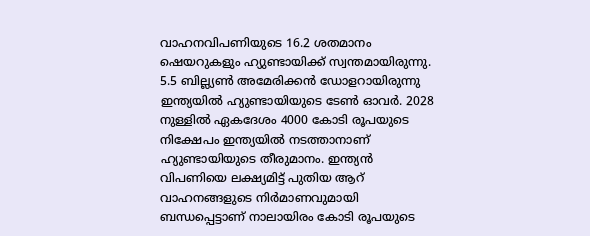വാഹനവിപണിയുടെ 16.2 ശതമാനം ഷെയറുകളും ഹ്യുണ്ടായിക്ക് സ്വന്തമായിരുന്നു. 5.5 ബില്ല്യൺ അമേരിക്കൻ ഡോളറായിരുന്നു ഇന്ത്യയിൽ ഹ്യുണ്ടായിയുടെ ടേൺ ഓവർ. 2028 നുള്ളിൽ ഏകദേശം 4000 കോടി രൂപയുടെ നിക്ഷേപം ഇന്ത്യയിൽ നടത്താനാണ് ഹ്യുണ്ടായിയുടെ തീരുമാനം. ഇന്ത്യൻ വിപണിയെ ലക്ഷ്യമിട്ട് പുതിയ ആറ് വാഹനങ്ങളുടെ നിർമാണവുമായി ബന്ധപ്പെട്ടാണ് നാലായിരം കോടി രൂപയുടെ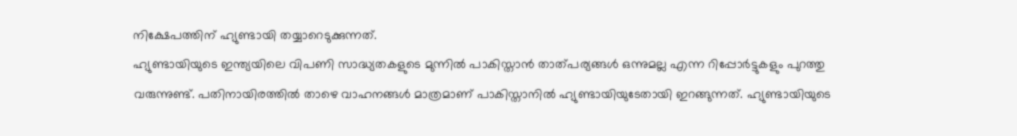നിക്ഷേപത്തിന് ഹ്യുണ്ടായി തയ്യാറെടുക്കുന്നത്.
ഹ്യുണ്ടായിയുടെ ഇന്ത്യയിലെ വിപണി സാദ്ധ്യതകളുടെ മുന്നിൽ പാകിസ്താൻ താത്പര്യങ്ങൾ ഒന്നുമല്ല എന്ന റിപ്പോർട്ടുകളും പുറത്തു വരുന്നുണ്ട്. പതിനായിരത്തിൽ താഴെ വാഹനങ്ങൾ മാത്രമാണ് പാകിസ്താനിൽ ഹ്യുണ്ടായിയുടേതായി ഇറങ്ങുന്നത്. ഹ്യുണ്ടായിയുടെ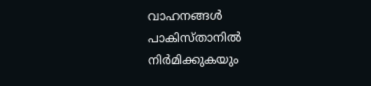വാഹനങ്ങൾ പാകിസ്താനിൽ നിർമിക്കുകയും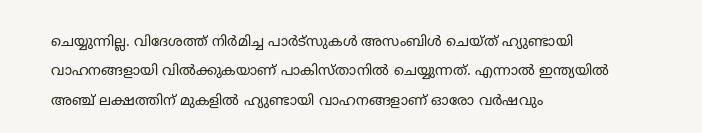ചെയ്യുന്നില്ല. വിദേശത്ത് നിർമിച്ച പാർട്സുകൾ അസംബിൾ ചെയ്ത് ഹ്യുണ്ടായി വാഹനങ്ങളായി വിൽക്കുകയാണ് പാകിസ്താനിൽ ചെയ്യുന്നത്. എന്നാൽ ഇന്ത്യയിൽ അഞ്ച് ലക്ഷത്തിന് മുകളിൽ ഹ്യുണ്ടായി വാഹനങ്ങളാണ് ഓരോ വർഷവും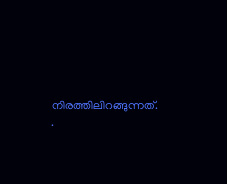നിരത്തിലിറങ്ങുന്നത്.
.